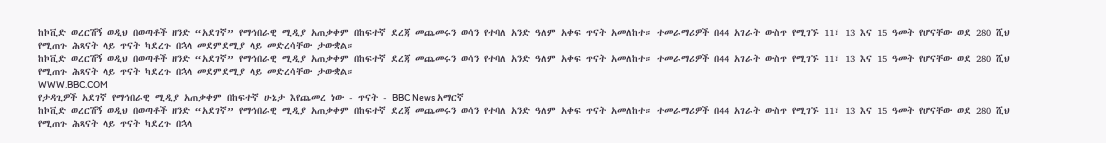ከኮቪድ ወረርሽኝ ወዲህ በወጣቶች ዘንድ “አደገኛ” የማኅበራዊ ሚዲያ አጠቃቀም በከፍተኛ ደረጃ መጨመሩን ወሳን የተባለ አንድ ዓለም አቀፍ ጥናት አመለከተ። ተመራማሪዎች በ44 አገራት ውስጥ የሚገኙ 11፣ 13 እና 15 ዓመት የሆናቸው ወደ 280 ሺህ የሚጠጉ ሕጻናት ላይ ጥናት ካደረጉ በኋላ መደምደሚያ ላይ መድረሳቸው ታውቋል።
ከኮቪድ ወረርሽኝ ወዲህ በወጣቶች ዘንድ “አደገኛ” የማኅበራዊ ሚዲያ አጠቃቀም በከፍተኛ ደረጃ መጨመሩን ወሳን የተባለ አንድ ዓለም አቀፍ ጥናት አመለከተ። ተመራማሪዎች በ44 አገራት ውስጥ የሚገኙ 11፣ 13 እና 15 ዓመት የሆናቸው ወደ 280 ሺህ የሚጠጉ ሕጻናት ላይ ጥናት ካደረጉ በኋላ መደምደሚያ ላይ መድረሳቸው ታውቋል።
WWW.BBC.COM
የታዳጊዎች አደገኛ የማኅበራዊ ሚዲያ አጠቃቀም በከፍተኛ ሁኔታ እየጨመረ ነው - ጥናት - BBC News አማርኛ
ከኮቪድ ወረርሽኝ ወዲህ በወጣቶች ዘንድ “አደገኛ” የማኅበራዊ ሚዲያ አጠቃቀም በከፍተኛ ደረጃ መጨመሩን ወሳን የተባለ አንድ ዓለም አቀፍ ጥናት አመለከተ። ተመራማሪዎች በ44 አገራት ውስጥ የሚገኙ 11፣ 13 እና 15 ዓመት የሆናቸው ወደ 280 ሺህ የሚጠጉ ሕጻናት ላይ ጥናት ካደረጉ በኋላ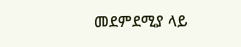መደምደሚያ ላይ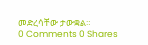መድረሳቸው ታውቋል።
0 Comments 0 Shares